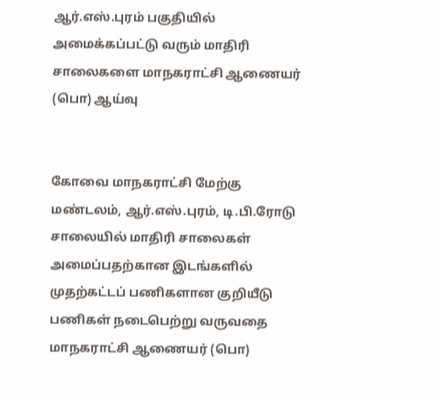ஆர்.எஸ்.புரம் பகுதியில் அமைக்கப்பட்டு வரும் மாதிரி சாலைகளை மாநகராட்சி ஆணையர் (பொ) ஆய்வு


கோவை மாநகராட்சி மேற்கு மண்டலம், ஆர்.எஸ்.புரம், டி.பி.ரோடு சாலையில் மாதிரி சாலைகள் அமைப்பதற்கான இடங்களில் முதற்கட்டப் பணிகளான குறியீடு பணிகள் நடைபெற்று வருவதை மாநகராட்சி ஆணையர் (பொ)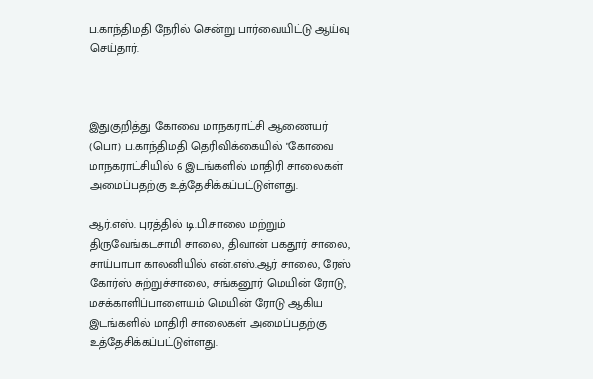ப.காந்திமதி நேரில் சென்று பார்வையிட்டு ஆய்வு செய்தார்.



இதுகுறித்து கோவை மாநகராட்சி ஆணையர் (பொ) ப.காந்திமதி தெரிவிக்கையில் "கோவை மாநகராட்சியில் 6 இடங்களில் மாதிரி சாலைகள் அமைப்பதற்கு உத்தேசிக்கப்பட்டுள்ளது.

ஆர்.எஸ். புரத்தில் டி.பி.சாலை மற்றும் திருவேங்கடசாமி சாலை, திவான் பகதூர் சாலை, சாய்பாபா காலனியில் என்.எஸ்.ஆர் சாலை, ரேஸ் கோர்ஸ் சுற்றுச்சாலை, சங்கனூர் மெயின் ரோடு, மசக்காளிப்பாளையம் மெயின் ரோடு ஆகிய இடங்களில் மாதிரி சாலைகள் அமைப்பதற்கு உத்தேசிக்கப்பட்டுள்ளது.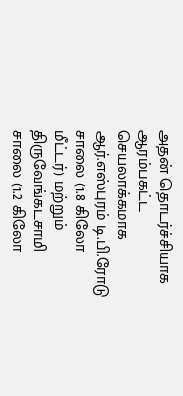அதன் தொடர்ச்சியாக ஆரம்பகட்ட செயலாக்கமாக ஆர்.எஸ்புரம் டி.பி.ரோடு சாலை (1.8 கிலோ மீட்டர்) மற்றும் திருவேங்கடசாமி சாலை (1.2 கிலோ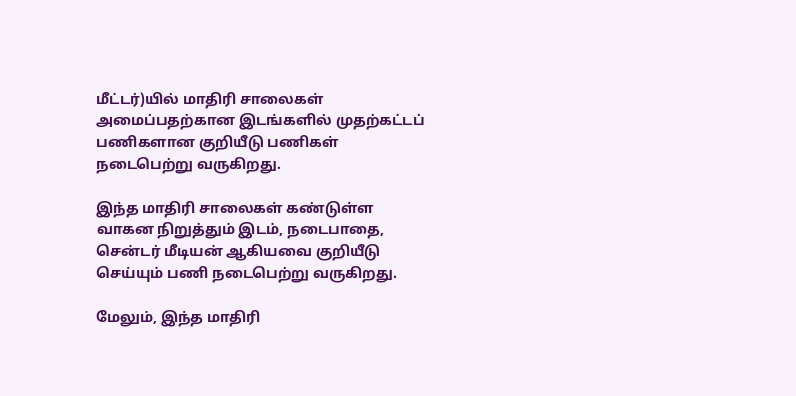மீட்டர்)யில் மாதிரி சாலைகள் அமைப்பதற்கான இடங்களில் முதற்கட்டப் பணிகளான குறியீடு பணிகள் நடைபெற்று வருகிறது.

இந்த மாதிரி சாலைகள் கண்டுள்ள வாகன நிறுத்தும் இடம், நடைபாதை, சென்டர் மீடியன் ஆகியவை குறியீடு செய்யும் பணி நடைபெற்று வருகிறது.

மேலும், இந்த மாதிரி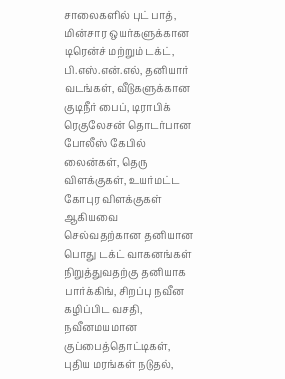சாலைகளில் புட் பாத், மின்சார ஒயர்களுக்கான டிரென்ச் மற்றும் டக்ட், பி.எஸ்.என்.எல், தனியார் வடங்கள், வீடுகளுக்கான குடிநீர் பைப், டிராபிக் ரெகுலேசன் தொடர்பான போலீஸ் கேபில் லைன்கள், தெரு விளக்குகள், உயர்மட்ட கோபுர விளக்குகள் ஆகியவை செல்வதற்கான தனியான பொது டக்ட் வாகனங்கள் நிறுத்துவதற்கு தனியாக பார்க்கிங், சிறப்பு நவீன கழிப்பிட வசதி, நவீனமயமான குப்பைத்தொட்டிகள், புதிய மரங்கள் நடுதல்,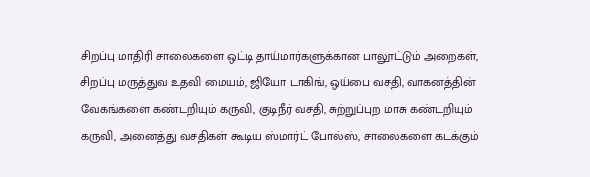சிறப்பு மாதிரி சாலைகளை ஒட்டி தாய்மார்களுக்கான பாலூட்டும் அறைகள், சிறப்பு மருத்துவ உதவி மையம், ஜியோ டாகிங், ஒய்பை வசதி, வாகனத்தின் வேகங்களை கண்டறியும் கருவி, குடிநீர் வசதி, சுற்றுப்புற மாசு கண்டறியும் கருவி, அனைத்து வசதிகள் கூடிய ஸ்மார்ட் போல்ஸ், சாலைகளை கடக்கும்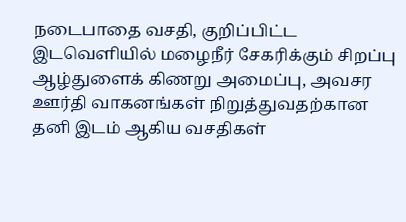நடைபாதை வசதி, குறிப்பிட்ட இடவெளியில் மழைநீர் சேகரிக்கும் சிறப்பு ஆழ்துளைக் கிணறு அமைப்பு, அவசர ஊர்தி வாகனங்கள் நிறுத்துவதற்கான தனி இடம் ஆகிய வசதிகள்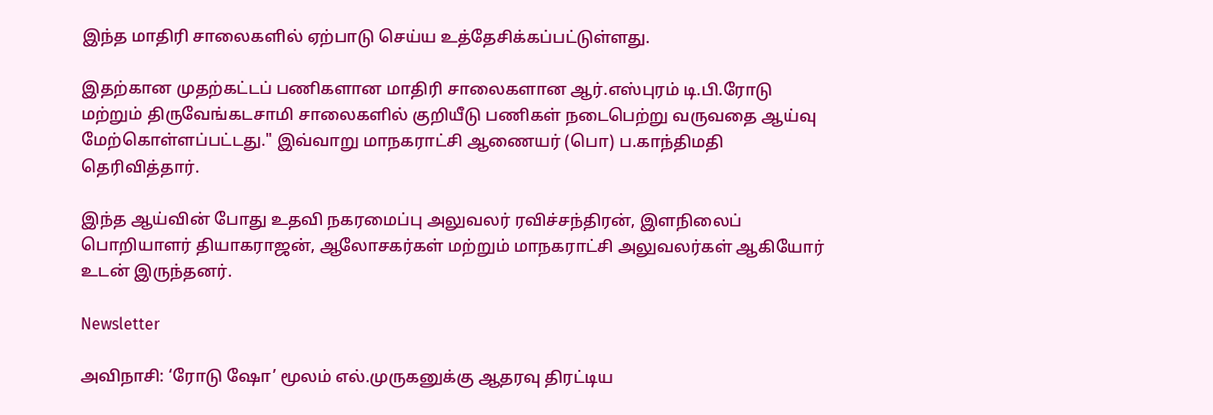இந்த மாதிரி சாலைகளில் ஏற்பாடு செய்ய உத்தேசிக்கப்பட்டுள்ளது.

இதற்கான முதற்கட்டப் பணிகளான மாதிரி சாலைகளான ஆர்.எஸ்புரம் டி.பி.ரோடு மற்றும் திருவேங்கடசாமி சாலைகளில் குறியீடு பணிகள் நடைபெற்று வருவதை ஆய்வு மேற்கொள்ளப்பட்டது." இவ்வாறு மாநகராட்சி ஆணையர் (பொ) ப.காந்திமதி தெரிவித்தார்.

இந்த ஆய்வின் போது உதவி நகரமைப்பு அலுவலர் ரவிச்சந்திரன், இளநிலைப் பொறியாளர் தியாகராஜன், ஆலோசகர்கள் மற்றும் மாநகராட்சி அலுவலர்கள் ஆகியோர் உடன் இருந்தனர்.

Newsletter

அவிநாசி: ‘ரோடு ஷோ’ மூலம் எல்.முருகனுக்கு ஆதரவு திரட்டிய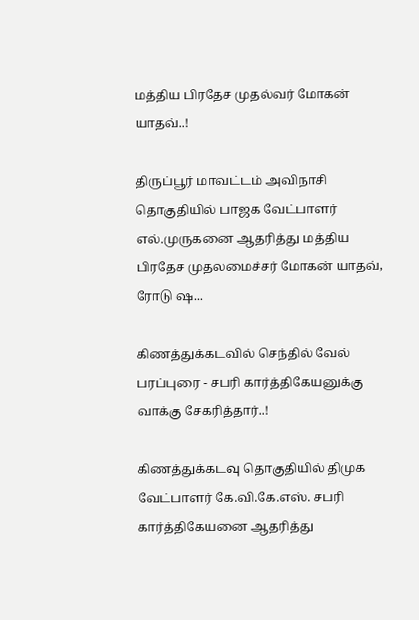மத்திய பிரதேச முதல்வர் மோகன் யாதவ்..!

திருப்பூர் மாவட்டம் அவிநாசி தொகுதியில் பாஜக வேட்பாளர் எல்.முருகனை ஆதரித்து மத்திய பிரதேச முதலமைச்சர் மோகன் யாதவ், ரோடு ஷ...

கிணத்துக்கடவில் செந்தில் வேல் பரப்புரை - சபரி கார்த்திகேயனுக்கு வாக்கு சேகரித்தார்..!

கிணத்துக்கடவு தொகுதியில் திமுக வேட்பாளர் கே.வி.கே.எஸ். சபரி கார்த்திகேயனை ஆதரித்து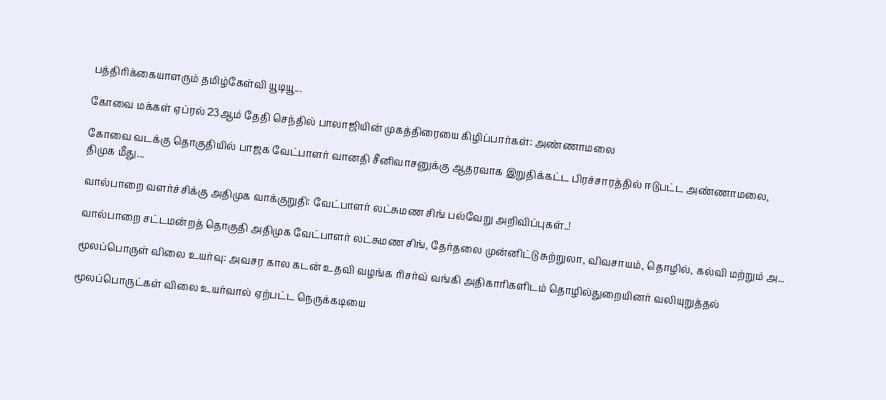பத்திரிக்கையாளரும் தமிழ்கேள்வி யூடியூ...

கோவை மக்கள் ஏப்ரல் 23ஆம் தேதி செந்தில் பாலாஜியின் முகத்திரையை கிழிப்பார்கள்: அண்ணாமலை

கோவை வடக்கு தொகுதியில் பாஜக வேட்பாளர் வானதி சீனிவாசனுக்கு ஆதரவாக இறுதிக்கட்ட பிரச்சாரத்தில் ஈடுபட்ட அண்ணாமலை, திமுக மீது...

வால்பாறை வளர்ச்சிக்கு அதிமுக வாக்குறுதி: வேட்பாளர் லட்சுமண சிங் பல்வேறு அறிவிப்புகள்..!

வால்பாறை சட்டமன்றத் தொகுதி அதிமுக வேட்பாளர் லட்சுமண சிங், தேர்தலை முன்னிட்டு சுற்றுலா, விவசாயம், தொழில், கல்வி மற்றும் அ...

மூலப்பொருள் விலை உயர்வு: அவசர கால கடன் உதவி வழங்க ரிசர்வ் வங்கி அதிகாரிகளிடம் தொழில்துறையினர் வலியுறுத்தல்

மூலப்பொருட்கள் விலை உயர்வால் ஏற்பட்ட நெருக்கடியை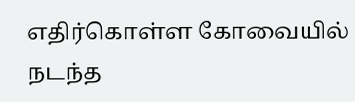எதிர்கொள்ள கோவையில் நடந்த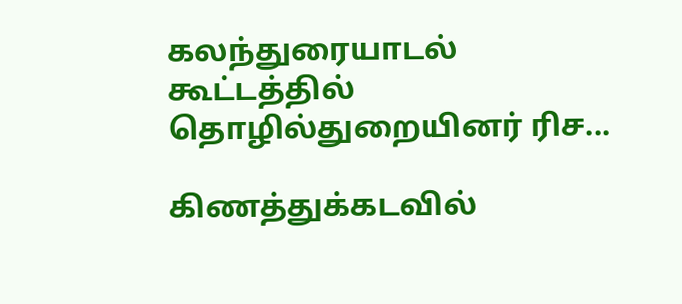கலந்துரையாடல் கூட்டத்தில் தொழில்துறையினர் ரிச...

கிணத்துக்கடவில்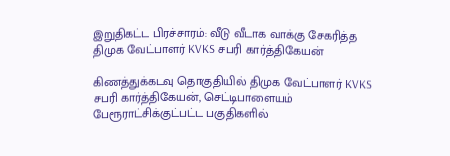இறுதிகட்ட பிரச்சாரம்: வீடு வீடாக வாக்கு சேகரித்த திமுக வேட்பாளர் KVKS சபரி கார்த்திகேயன்

கிணத்துக்கடவு தொகுதியில் திமுக வேட்பாளர் KVKS சபரி கார்த்திகேயன், செட்டிபாளையம் பேரூராட்சிக்குட்பட்ட பகுதிகளில்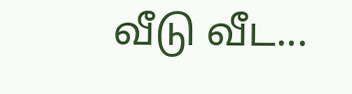வீடு வீட...